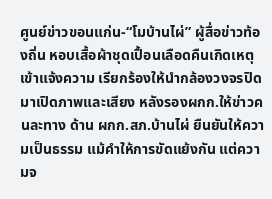ศูนย์ข่าวขอนแก่น-“โมบ้านไผ่” ผู้สื่อข่าวท้องถิ่น หอบเสื้อผ้าชุดเปื้อนเลือดคืนเกิดเหตุ เข้าแจ้งความ เรียกร้องให้นำกล้องวงจรปิดมาเปิดภาพและเสียง หลังรองผกก.ให้ข่าวคนละทาง ด้าน ผกก.สภ.บ้านไผ่ ยืนยันให้ความเป็นธรรม แม้คำให้การขัดแย้งกัน แต่ความจ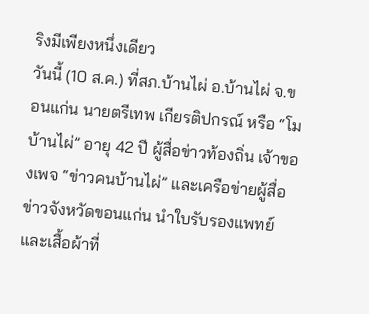ริงมีเพียงหนึ่งเดียว
วันนี้ (10 ส.ค.) ที่สภ.บ้านไผ่ อ.บ้านไผ่ จ.ขอนแก่น นายตรีเทพ เกียรติปกรณ์ หรือ “โม บ้านไผ่” อายุ 42 ปี ผู้สื่อข่าวท้องถิ่น เจ้าของเพจ “ข่าวคนบ้านไผ่” และเครือข่ายผู้สื่อข่าวจังหวัดขอนแก่น นำใบรับรองแพทย์และเสื้อผ้าที่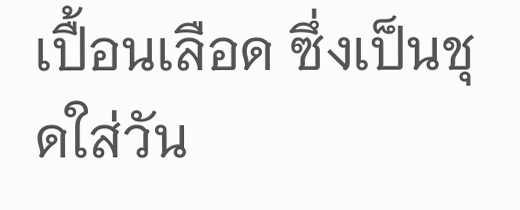เปื้อนเลือด ซึ่งเป็นชุดใส่วัน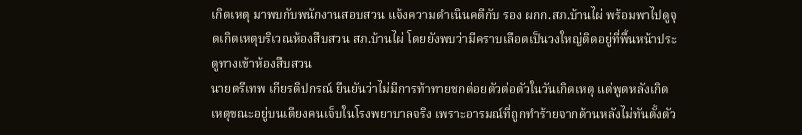เกิดเหตุ มาพบกับพนักงานสอบสวน แจ้งความดำเนินคดีกับ รอง ผกก.สภ.บ้านไผ่ พร้อมพาไปดูจุดเกิดเหตุบริเวณห้องสืบสวน สภ.บ้านไผ่ โดยยังพบว่ามีคราบเลือดเป็นวงใหญ่ติดอยู่ที่พื้นหน้าประตูทางเข้าห้องสืบสวน
นายตรีเทพ เกียรติปกรณ์ ยืนยันว่าไม่มีการท้าทายชกต่อยตัวต่อตัวในวันเกิดเหตุ แต่พูดหลังเกิดเหตุขณะอยู่บนเตียงคนเจ็บในโรงพยาบาลจริง เพราะอารมณ์ที่ถูกทำร้ายจากด้านหลังไม่ทันตั้งตัว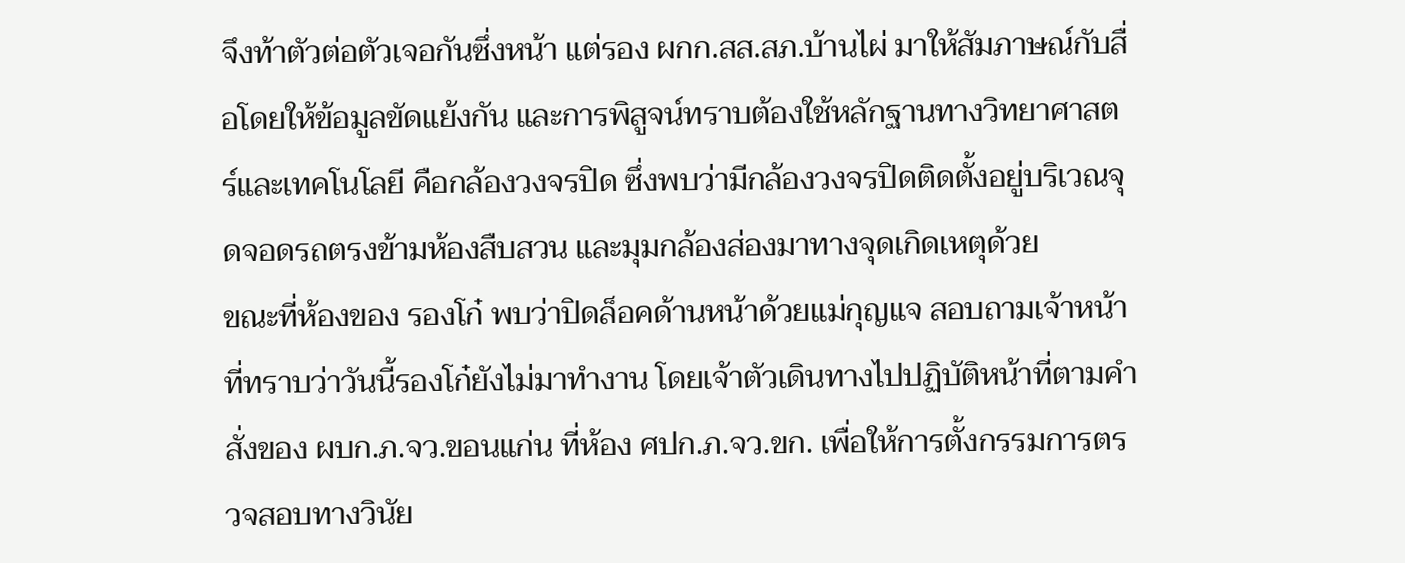จึงท้าตัวต่อตัวเจอกันซึ่งหน้า แต่รอง ผกก.สส.สภ.บ้านไผ่ มาให้สัมภาษณ์กับสื่อโดยให้ข้อมูลขัดแย้งกัน และการพิสูจน์ทราบต้องใช้หลักฐานทางวิทยาศาสตร์และเทคโนโลยี คือกล้องวงจรปิด ซึ่งพบว่ามีกล้องวงจรปิดติดตั้งอยู่บริเวณจุดจอดรถตรงข้ามห้องสืบสวน และมุมกล้องส่องมาทางจุดเกิดเหตุด้วย
ขณะที่ห้องของ รองโก๋ พบว่าปิดล็อคด้านหน้าด้วยแม่กุญแจ สอบถามเจ้าหน้าที่ทราบว่าวันนี้รองโก๋ยังไม่มาทำงาน โดยเจ้าตัวเดินทางไปปฏิบัติหน้าที่ตามคำสั่งของ ผบก.ภ.จว.ขอนแก่น ที่ห้อง ศปก.ภ.จว.ขก. เพื่อให้การตั้งกรรมการตรวจสอบทางวินัย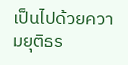เป็นไปด้วยความยุติธร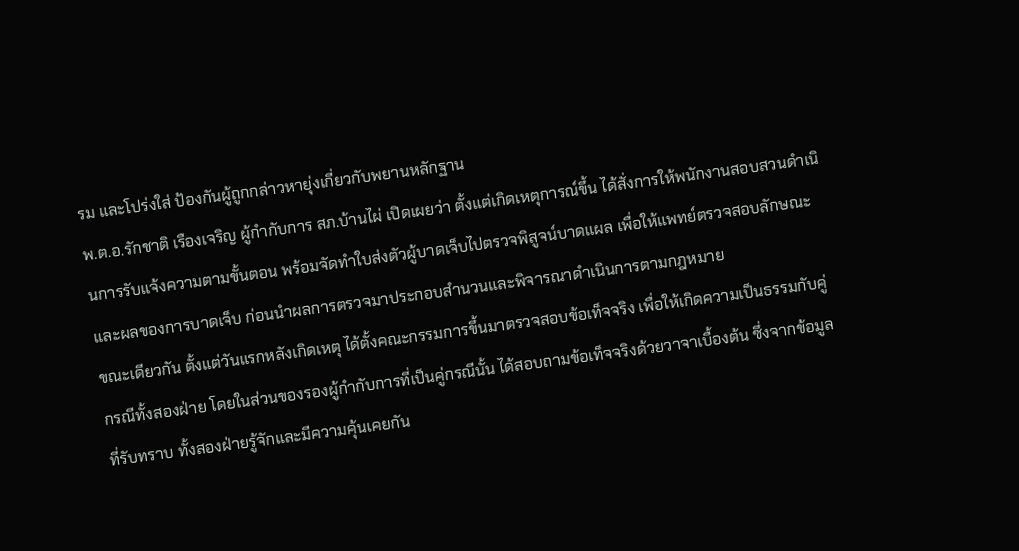รม และโปร่งใส่ ป้องกันผู้ถูกกล่าวหายุ่งเกี่ยวกับพยานหลักฐาน
พ.ต.อ.รักชาติ เรืองเจริญ ผู้กำกับการ สภ.บ้านไผ่ เปิดเผยว่า ตั้งแต่เกิดเหตุการณ์ขึ้น ได้สั่งการให้พนักงานสอบสวนดำเนินการรับแจ้งความตามขั้นตอน พร้อมจัดทำใบส่งตัวผู้บาดเจ็บไปตรวจพิสูจน์บาดแผล เพื่อให้แพทย์ตรวจสอบลักษณะและผลของการบาดเจ็บ ก่อนนำผลการตรวจมาประกอบสำนวนและพิจารณาดำเนินการตามกฎหมาย
ขณะเดียวกัน ตั้งแต่วันแรกหลังเกิดเหตุ ได้ตั้งคณะกรรมการขึ้นมาตรวจสอบข้อเท็จจริง เพื่อให้เกิดความเป็นธรรมกับคู่กรณีทั้งสองฝ่าย โดยในส่วนของรองผู้กำกับการที่เป็นคู่กรณีนั้น ได้สอบถามข้อเท็จจริงด้วยวาจาเบื้องต้น ซึ่งจากข้อมูลที่รับทราบ ทั้งสองฝ่ายรู้จักและมีความคุ้นเคยกัน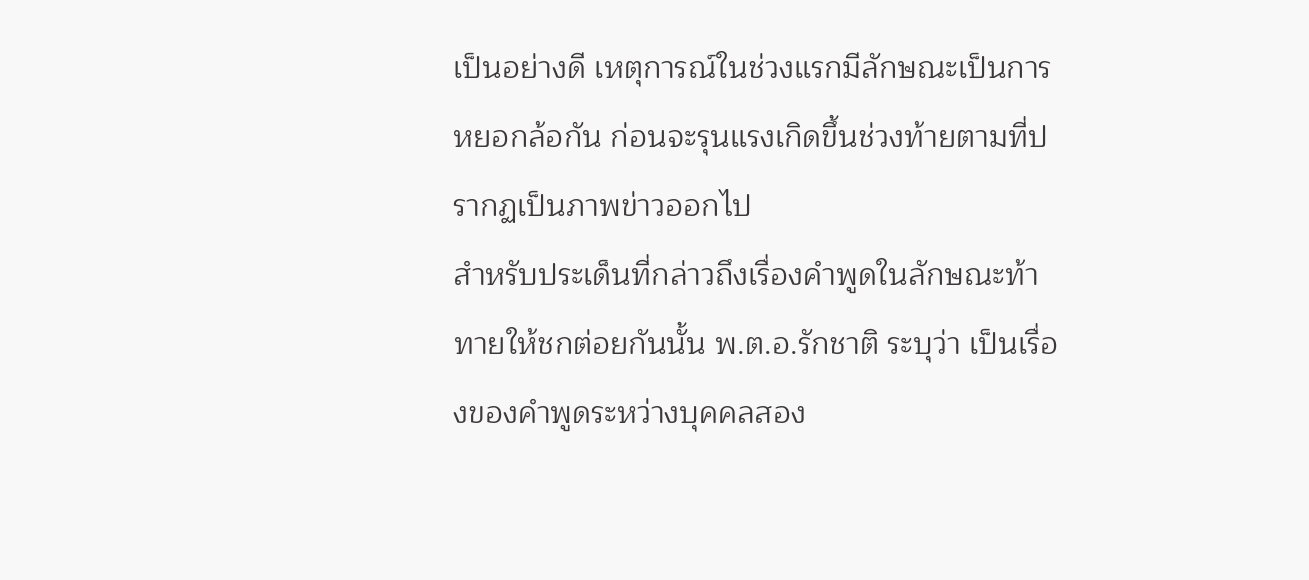เป็นอย่างดี เหตุการณ์ในช่วงแรกมีลักษณะเป็นการหยอกล้อกัน ก่อนจะรุนแรงเกิดขึ้นช่วงท้ายตามที่ปรากฏเป็นภาพข่าวออกไป
สำหรับประเด็นที่กล่าวถึงเรื่องคำพูดในลักษณะท้าทายให้ชกต่อยกันนั้น พ.ต.อ.รักชาติ ระบุว่า เป็นเรื่องของคำพูดระหว่างบุคคลสอง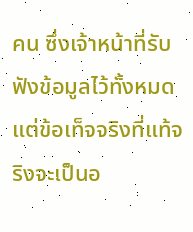คน ซึ่งเจ้าหน้าที่รับฟังข้อมูลไว้ทั้งหมด แต่ข้อเท็จจริงที่แท้จริงจะเป็นอ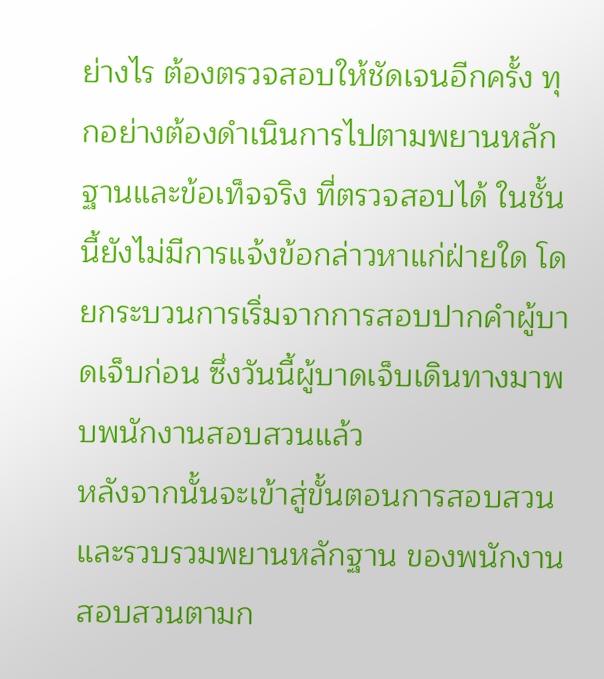ย่างไร ต้องตรวจสอบให้ชัดเจนอีกครั้ง ทุกอย่างต้องดำเนินการไปตามพยานหลักฐานและข้อเท็จจริง ที่ตรวจสอบได้ ในชั้นนี้ยังไม่มีการแจ้งข้อกล่าวหาแก่ฝ่ายใด โดยกระบวนการเริ่มจากการสอบปากคำผู้บาดเจ็บก่อน ซึ่งวันนี้ผู้บาดเจ็บเดินทางมาพบพนักงานสอบสวนแล้ว
หลังจากนั้นจะเข้าสู่ขั้นตอนการสอบสวนและรวบรวมพยานหลักฐาน ของพนักงานสอบสวนตามก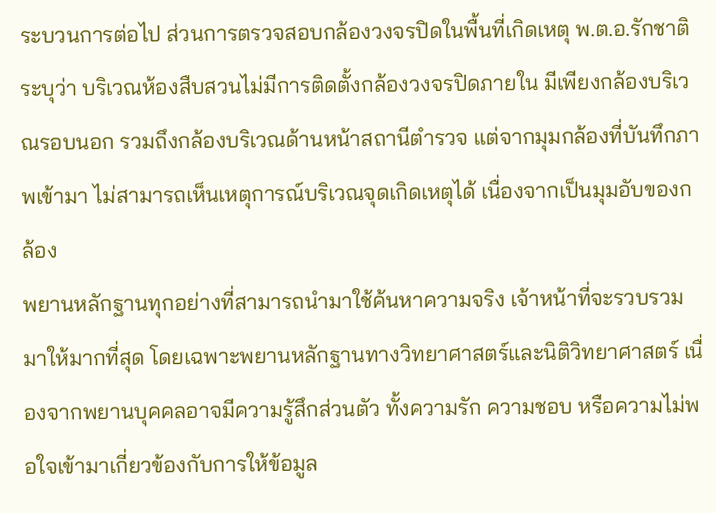ระบวนการต่อไป ส่วนการตรวจสอบกล้องวงจรปิดในพื้นที่เกิดเหตุ พ.ต.อ.รักชาติ ระบุว่า บริเวณห้องสืบสวนไม่มีการติดตั้งกล้องวงจรปิดภายใน มีเพียงกล้องบริเวณรอบนอก รวมถึงกล้องบริเวณด้านหน้าสถานีตำรวจ แต่จากมุมกล้องที่บันทึกภาพเข้ามา ไม่สามารถเห็นเหตุการณ์บริเวณจุดเกิดเหตุได้ เนื่องจากเป็นมุมอับของกล้อง
พยานหลักฐานทุกอย่างที่สามารถนำมาใช้ค้นหาความจริง เจ้าหน้าที่จะรวบรวมมาให้มากที่สุด โดยเฉพาะพยานหลักฐานทางวิทยาศาสตร์และนิติวิทยาศาสตร์ เนื่องจากพยานบุคคลอาจมีความรู้สึกส่วนตัว ทั้งความรัก ความชอบ หรือความไม่พอใจเข้ามาเกี่ยวข้องกับการให้ข้อมูล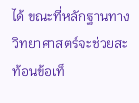ได้ ขณะที่หลักฐานทางวิทยาศาสตร์จะช่วยสะท้อนข้อเท็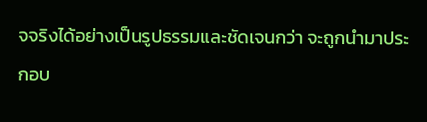จจริงได้อย่างเป็นรูปธรรมและชัดเจนกว่า จะถูกนำมาประกอบ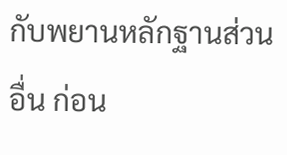กับพยานหลักฐานส่วนอื่น ก่อน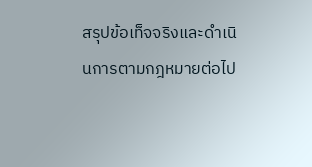สรุปข้อเท็จจริงและดำเนินการตามกฎหมายต่อไป